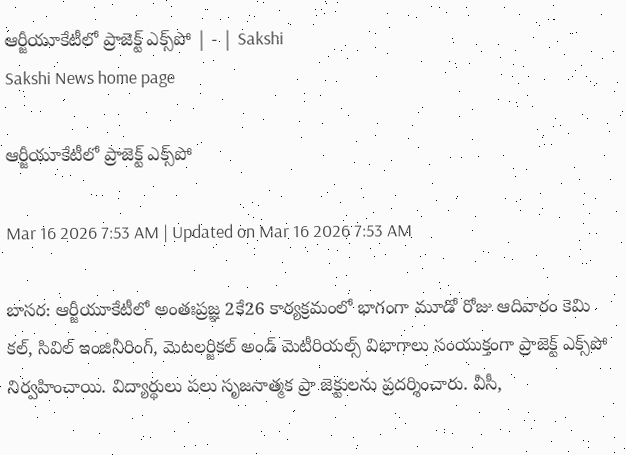ఆర్జీయూకేటీలో ప్రాజెక్ట్‌ ఎక్స్‌పో | - | Sakshi
Sakshi News home page

ఆర్జీయూకేటీలో ప్రాజెక్ట్‌ ఎక్స్‌పో

Mar 16 2026 7:53 AM | Updated on Mar 16 2026 7:53 AM

బాసర: ఆర్జీయూకేటీలో అంతఃప్రజ్ఞ 2కే26 కార్యక్రమంలో భాగంగా మూడో రోజు ఆదివారం కెమి కల్‌, సివిల్‌ ఇంజినీరింగ్‌, మెటలర్జికల్‌ అండ్‌ మెటీరియల్స్‌ విభాగాలు సంయుక్తంగా ప్రాజెక్ట్‌ ఎక్స్‌పో నిర్వహించాయి. విద్యార్థులు పలు సృజనాత్మక ప్రా జెక్టులను ప్రదర్శించారు. వీసీ,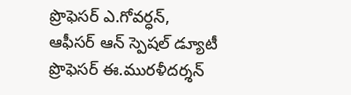ప్రొఫెసర్‌ ఎ.గోవర్ధన్‌, ఆఫీసర్‌ ఆన్‌ స్పెషల్‌ డ్యూటీ ప్రొఫెసర్‌ ఈ.మురళీదర్శన్‌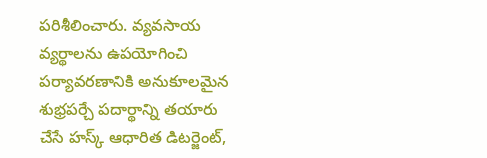పరిశీలించారు. వ్యవసాయ వ్యర్థాలను ఉపయోగించి పర్యావరణానికి అనుకూలమైన శుభ్రపర్చే పదార్థాన్ని తయారు చేసే హస్క్‌ ఆధారిత డిటర్జెంట్‌,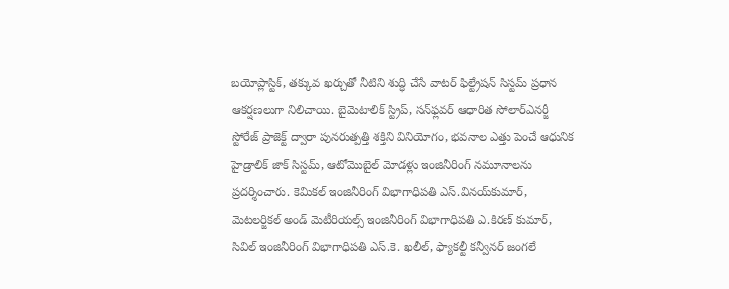బయోప్లాస్టిక్‌, తక్కువ ఖర్చుతో నీటిని శుద్ధి చేసే వాటర్‌ ఫిల్ట్రేషన్‌ సిస్టమ్‌ ప్రధాన ఆకర్షణలుగా నిలిచాయి. బైమెటాలిక్‌ స్ట్రిప్‌, సన్‌ఫ్లవర్‌ ఆధారిత సోలార్‌ఎనర్జీ స్టోరేజ్‌ ప్రాజెక్ట్‌ ద్వారా పునరుత్పత్తి శక్తిని వినియోగం, భవనాల ఎత్తు పెంచే ఆధునిక హైడ్రాలిక్‌ జాక్‌ సిస్టమ్‌, ఆటోమొబైల్‌ మోడళ్లు ఇంజినీరింగ్‌ నమూనాలను ప్రదర్శించారు. కెమికల్‌ ఇంజినీరింగ్‌ విభాగాధిపతి ఎస్‌.వినయ్‌కుమార్‌, మెటలర్జికల్‌ అండ్‌ మెటీరియల్స్‌ ఇంజినీరింగ్‌ విభాగాధిపతి ఎ.కిరణ్‌ కుమార్‌, సివిల్‌ ఇంజినీరింగ్‌ విభాగాధిపతి ఎస్‌.కె. ఖలీల్‌, ఫ్యాకల్టీ కన్వీనర్‌ జంగలే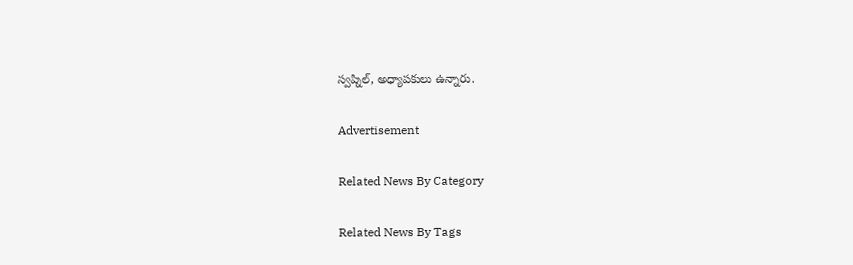స్వప్నిల్‌, అధ్యాపకులు ఉన్నారు.

Advertisement

Related News By Category

Related News By Tags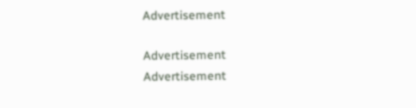Advertisement

Advertisement
Advertisement